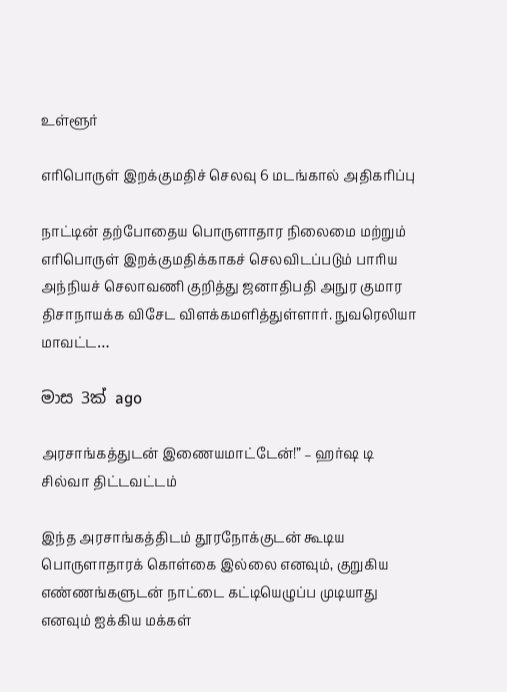உள்ளூர்

எரிபொருள் இறக்குமதிச் செலவு 6 மடங்கால் அதிகரிப்பு

நாட்டின் தற்போதைய பொருளாதார நிலைமை மற்றும் எரிபொருள் இறக்குமதிக்காகச் செலவிடப்படும் பாரிய அந்நியச் செலாவணி குறித்து ஜனாதிபதி அநுர குமார திசாநாயக்க விசேட விளக்கமளித்துள்ளார். நுவரெலியா மாவட்ட…

මාස 3ක් ago

அரசாங்கத்துடன் இணையமாட்டேன்!” – ஹர்ஷ டி சில்வா திட்டவட்டம்

இந்த அரசாங்கத்திடம் தூரநோக்குடன் கூடிய பொருளாதாரக் கொள்கை இல்லை எனவும், குறுகிய எண்ணங்களுடன் நாட்டை கட்டியெழுப்ப முடியாது எனவும் ஐக்கிய மக்கள்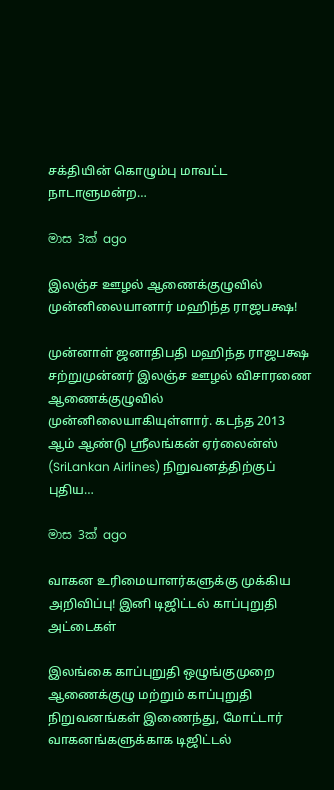சக்தியின் கொழும்பு மாவட்ட நாடாளுமன்ற…

මාස 3ක් ago

இலஞ்ச ஊழல் ஆணைக்குழுவில் முன்னிலையானார் மஹிந்த ராஜபக்ஷ!

முன்னாள் ஜனாதிபதி மஹிந்த ராஜபக்ஷ சற்றுமுன்னர் இலஞ்ச ஊழல் விசாரணை ஆணைக்குழுவில் முன்னிலையாகியுள்ளார். கடந்த 2013 ஆம் ஆண்டு ஸ்ரீலங்கன் ஏர்லைன்ஸ் (SriLankan Airlines) நிறுவனத்திற்குப் புதிய…

මාස 3ක් ago

வாகன உரிமையாளர்களுக்கு முக்கிய அறிவிப்பு! இனி டிஜிட்டல் காப்புறுதி அட்டைகள்

இலங்கை காப்புறுதி ஒழுங்குமுறை ஆணைக்குழு மற்றும் காப்புறுதி நிறுவனங்கள் இணைந்து, மோட்டார் வாகனங்களுக்காக டிஜிட்டல்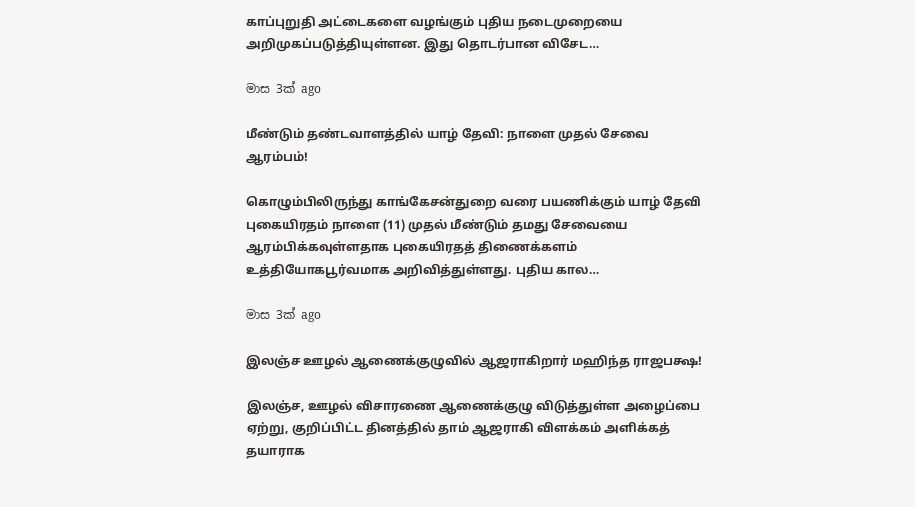காப்புறுதி அட்டைகளை வழங்கும் புதிய நடைமுறையை அறிமுகப்படுத்தியுள்ளன. இது தொடர்பான விசேட…

මාස 3ක් ago

மீண்டும் தண்டவாளத்தில் யாழ் தேவி: நாளை முதல் சேவை ஆரம்பம்!

கொழும்பிலிருந்து காங்கேசன்துறை வரை பயணிக்கும் யாழ் தேவி புகையிரதம் நாளை (11) முதல் மீண்டும் தமது சேவையை ஆரம்பிக்கவுள்ளதாக புகையிரதத் திணைக்களம் உத்தியோகபூர்வமாக அறிவித்துள்ளது. புதிய கால…

මාස 3ක් ago

இலஞ்ச ஊழல் ஆணைக்குழுவில் ஆஜராகிறார் மஹிந்த ராஜபக்ஷ!

இலஞ்ச, ஊழல் விசாரணை ஆணைக்குழு விடுத்துள்ள அழைப்பை ஏற்று, குறிப்பிட்ட தினத்தில் தாம் ஆஜராகி விளக்கம் அளிக்கத் தயாராக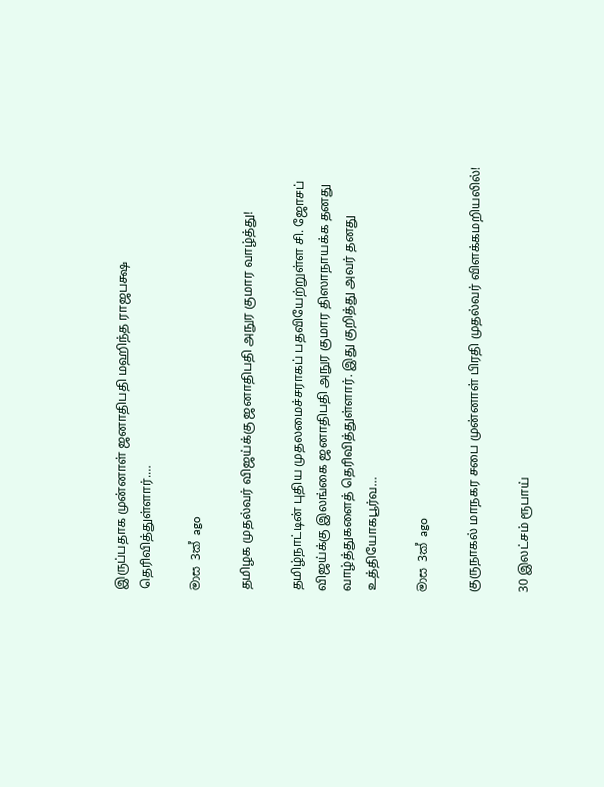இருப்பதாக முன்னாள் ஜனாதிபதி மஹிந்த ராஜபக்ஷ தெரிவித்துள்ளார்.…

මාස 3ක් ago

தமிழக முதல்வர் விஜய்க்கு ஜனாதிபதி அநுர குமார வாழ்த்து!

தமிழ்நாட்டின் புதிய முதலமைச்சராகப் பதவியேற்றுள்ள சி. ஜோசப் விஜய்க்கு இலங்கை ஜனாதிபதி அநுர குமார திஸாநாயக்க தனது வாழ்த்துகளைத் தெரிவித்துள்ளார். இது குறித்து அவர் தனது உத்தியோகபூர்வ…

මාස 3ක් ago

குருநாகல் மாநகர சபை முன்னாள் பிரதி முதல்வர் விளக்கமறியலில்!

30 இலட்சம் ரூபாய்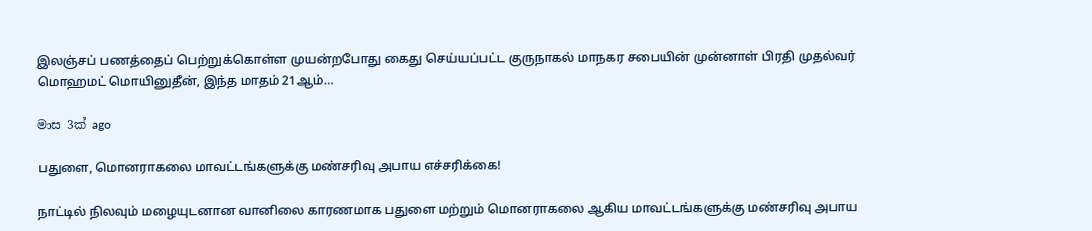இலஞ்சப் பணத்தைப் பெற்றுக்கொள்ள முயன்றபோது கைது செய்யப்பட்ட குருநாகல் மாநகர சபையின் முன்னாள் பிரதி முதல்வர் மொஹமட் மொயினுதீன், இந்த மாதம் 21ஆம்…

මාස 3ක් ago

பதுளை, மொனராகலை மாவட்டங்களுக்கு மண்சரிவு அபாய எச்சரிக்கை!

நாட்டில் நிலவும் மழையுடனான வானிலை காரணமாக பதுளை மற்றும் மொனராகலை ஆகிய மாவட்டங்களுக்கு மண்சரிவு அபாய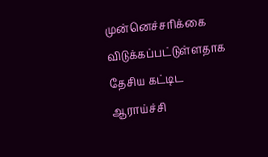முன்னெச்சரிக்கை விடுக்கப்பட்டுள்ளதாக தேசிய கட்டிட ஆராய்ச்சி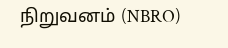நிறுவனம் (NBRO)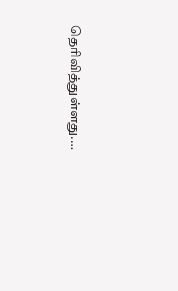தெரிவித்துள்ளது.…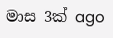මාස 3ක් ago